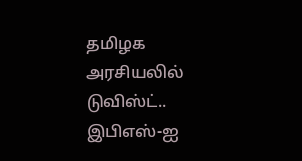தமிழக அரசியலில் டுவிஸ்ட்.. இபிஎஸ்-ஐ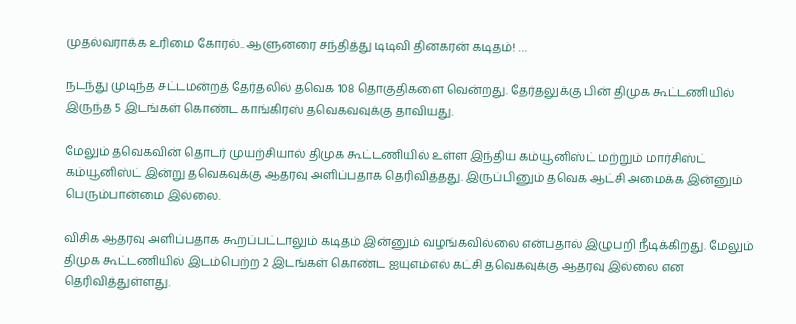முதல்வராக்க உரிமை கோரல்.. ஆளுனரை சந்தித்து டிடிவி தினகரன் கடிதம்! …

நடந்து முடிந்த சட்டமன்றத் தேர்தலில் தவெக 108 தொகுதிகளை வென்றது. தேர்தலுக்கு பின் திமுக கூட்டணியில் இருந்த 5 இடங்கள் கொண்ட காங்கிரஸ் தவெகவவுக்கு தாவியது.

மேலும் தவெகவின் தொடர் முயற்சியால் திமுக கூட்டணியில் உள்ள இந்திய கம்யூனிஸ்ட் மற்றும் மார்சிஸ்ட் கம்யூனிஸ்ட் இன்று தவெகவுக்கு ஆதரவு அளிப்பதாக தெரிவித்தது. இருப்பினும் தவெக ஆட்சி அமைக்க இன்னும் பெரும்பான்மை இல்லை.

விசிக ஆதரவு அளிப்பதாக கூறப்பட்டாலும் கடிதம் இன்னும் வழங்கவில்லை என்பதால் இழுபறி நீடிக்கிறது. மேலும் திமுக கூட்டணியில் இடம்பெற்ற 2 இடங்கள் கொண்ட ஐயுஎம்எல் கட்சி தவெகவுக்கு ஆதரவு இல்லை என தெரிவித்துள்ளது.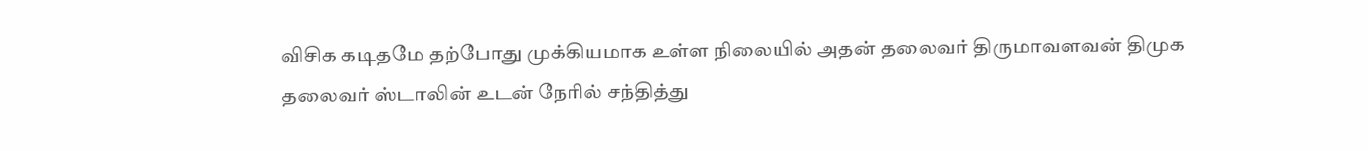விசிக கடிதமே தற்போது முக்கியமாக உள்ள நிலையில் அதன் தலைவர் திருமாவளவன் திமுக தலைவர் ஸ்டாலின் உடன் நேரில் சந்தித்து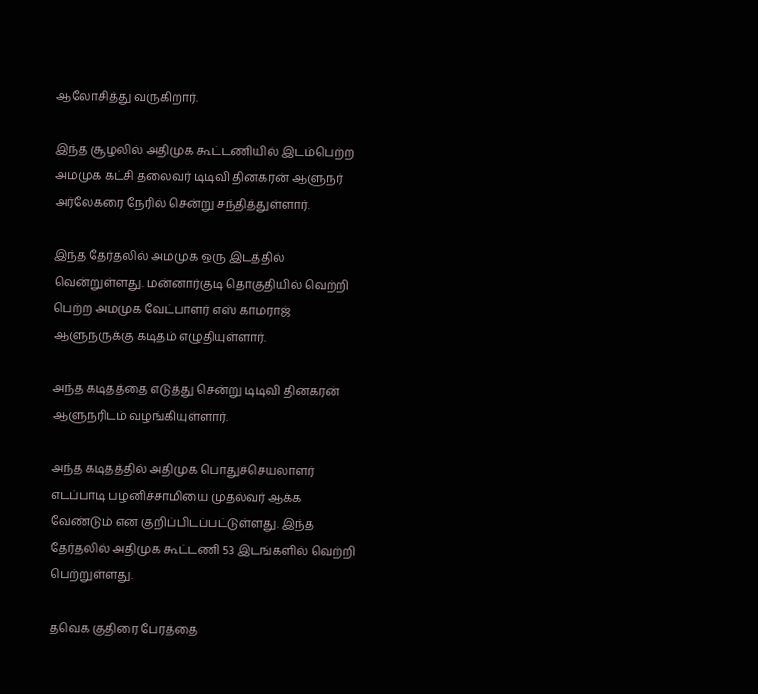ஆலோசித்து வருகிறார்.

இந்த சூழலில் அதிமுக கூட்டணியில் இடம்பெற்ற அமமுக கட்சி தலைவர் டிடிவி தினகரன் ஆளுநர் அர்லேகரை நேரில் சென்று சந்தித்துள்ளார்.

இந்த தேர்தலில் அமமுக ஒரு இடத்தில் வென்றுள்ளது. மன்னார்குடி தொகுதியில் வெற்றி பெற்ற அமமுக வேட்பாளர் எஸ் காமராஜ் ஆளுநருக்கு கடிதம் எழுதியுள்ளார்.

அந்த கடிதத்தை எடுத்து சென்று டிடிவி தினகரன் ஆளுநரிடம் வழங்கியுள்ளார்.

அந்த கடிதத்தில் அதிமுக பொதுச்செயலாளர் எடப்பாடி பழனிச்சாமியை முதல்வர் ஆக்க வேண்டும் என குறிப்பிடப்பட்டுள்ளது. இந்த தேர்தலில் அதிமுக கூட்டணி 53 இடங்களில் வெற்றி பெற்றுள்ளது.

தவெக குதிரை பேரத்தை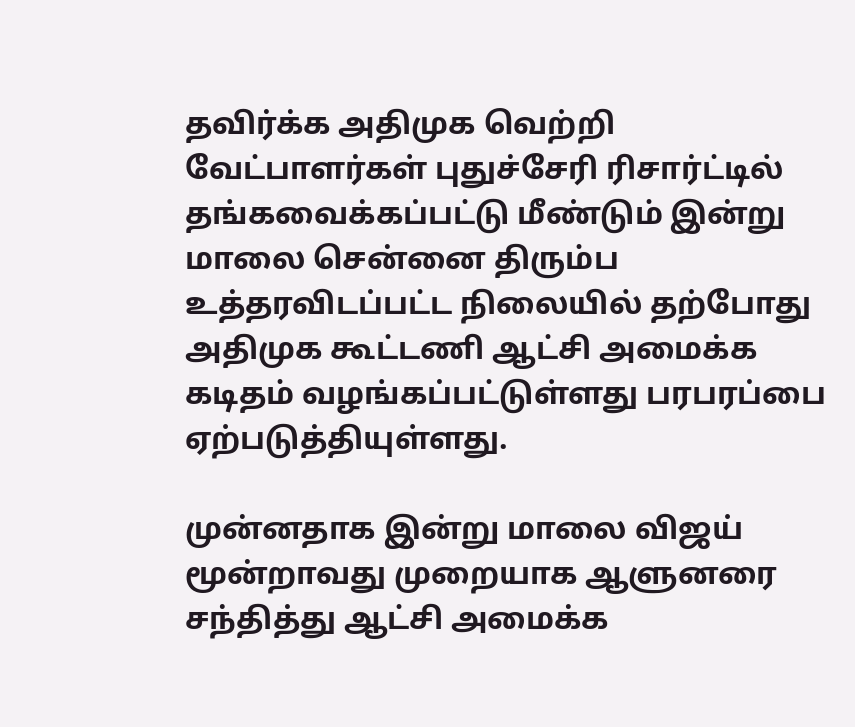தவிர்க்க அதிமுக வெற்றி வேட்பாளர்கள் புதுச்சேரி ரிசார்ட்டில் தங்கவைக்கப்பட்டு மீண்டும் இன்று மாலை சென்னை திரும்ப உத்தரவிடப்பட்ட நிலையில் தற்போது அதிமுக கூட்டணி ஆட்சி அமைக்க கடிதம் வழங்கப்பட்டுள்ளது பரபரப்பை ஏற்படுத்தியுள்ளது.

முன்னதாக இன்று மாலை விஜய் மூன்றாவது முறையாக ஆளுனரை சந்தித்து ஆட்சி அமைக்க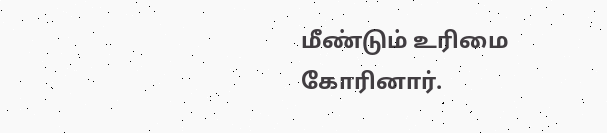மீண்டும் உரிமை கோரினார்.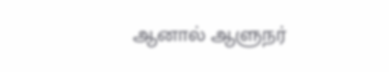ஆனால் ஆளுநர்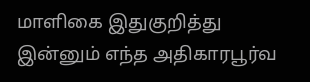மாளிகை இதுகுறித்து இன்னும் எந்த அதிகாரபூர்வ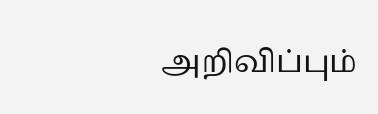அறிவிப்பும்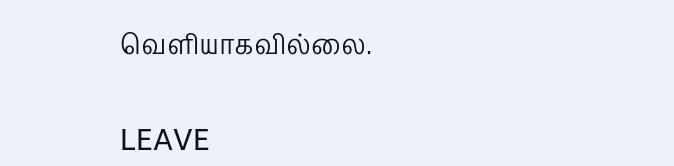வெளியாகவில்லை.

LEAVE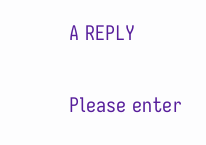A REPLY

Please enter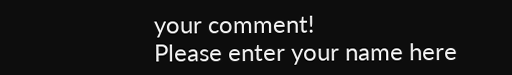your comment!
Please enter your name here